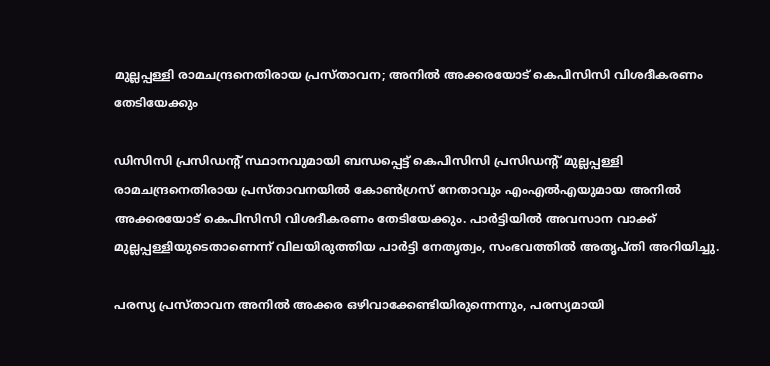മുല്ലപ്പള്ളി രാമചന്ദ്രനെതിരായ പ്രസ്താവന; അനില്‍ അക്കരയോട് കെപിസിസി വിശദീകരണം തേടിയേക്കും

ഡിസിസി പ്രസിഡന്റ് സ്ഥാനവുമായി ബന്ധപ്പെട്ട് കെപിസിസി പ്രസിഡന്റ് മുല്ലപ്പള്ളി രാമചന്ദ്രനെതിരായ പ്രസ്താവനയില്‍ കോണ്‍ഗ്രസ് നേതാവും എംഎല്‍എയുമായ അനില്‍ അക്കരയോട് കെപിസിസി വിശദീകരണം തേടിയേക്കും. പാര്‍ട്ടിയില്‍ അവസാന വാക്ക് മുല്ലപ്പള്ളിയുടെതാണെന്ന് വിലയിരുത്തിയ പാര്‍ട്ടി നേതൃത്വം, സംഭവത്തില്‍ അതൃപ്തി അറിയിച്ചു.

പരസ്യ പ്രസ്താവന അനില്‍ അക്കര ഒഴിവാക്കേണ്ടിയിരുന്നെന്നും, പരസ്യമായി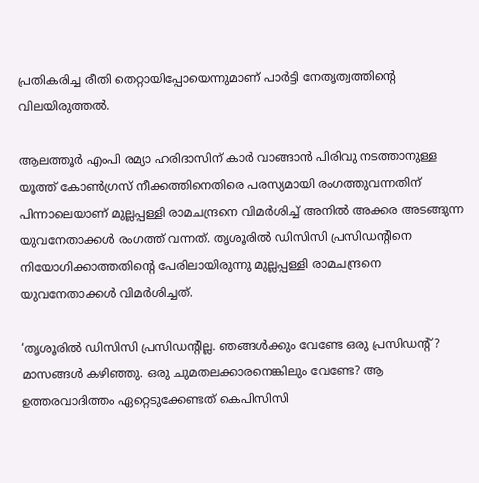പ്രതികരിച്ച രീതി തെറ്റായിപ്പോയെന്നുമാണ് പാര്‍ട്ടി നേതൃത്വത്തിന്റെ വിലയിരുത്തല്‍.

ആലത്തൂര്‍ എംപി രമ്യാ ഹരിദാസിന് കാര്‍ വാങ്ങാന്‍ പിരിവു നടത്താനുള്ള യൂത്ത് കോണ്‍ഗ്രസ് നീക്കത്തിനെതിരെ പരസ്യമായി രംഗത്തുവന്നതിന് പിന്നാലെയാണ് മുല്ലപ്പള്ളി രാമചന്ദ്രനെ വിമര്‍ശിച്ച്‌ അനില്‍ അക്കര അടങ്ങുന്ന യുവനേതാക്കള്‍ രംഗത്ത് വന്നത്. തൃശൂരില്‍ ഡിസിസി പ്രസിഡന്റിനെ നിയോഗിക്കാത്തതിന്റെ പേരിലായിരുന്നു മുല്ലപ്പള്ളി രാമചന്ദ്രനെ യുവനേതാക്കള്‍ വിമര്‍ശിച്ചത്.

‘തൃശൂരില്‍ ഡിസിസി പ്രസിഡന്റില്ല. ഞങ്ങള്‍ക്കും വേണ്ടേ ഒരു പ്രസിഡന്റ്? മാസങ്ങള്‍ കഴിഞ്ഞു. ഒരു ചുമതലക്കാരനെങ്കിലും വേണ്ടേ? ആ ഉത്തരവാദിത്തം ഏറ്റെടുക്കേണ്ടത് കെപിസിസി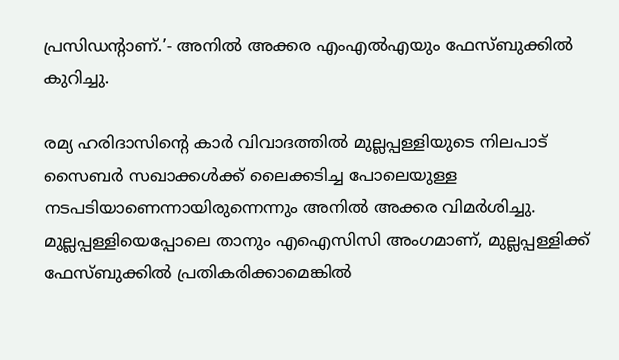പ്രസിഡന്റാണ്.’- അനില്‍ അക്കര എംഎല്‍എയും ഫേസ്ബുക്കില്‍ കുറിച്ചു.

രമ്യ ഹരിദാസിന്റെ കാര്‍ വിവാദത്തില്‍ മുല്ലപ്പള്ളിയുടെ നിലപാട് സൈബര്‍ സഖാക്കള്‍ക്ക് ലൈക്കടിച്ച പോലെയുള്ള നടപടിയാണെന്നായിരുന്നെന്നും അനില്‍ അക്കര വിമര്‍ശിച്ചു. മുല്ലപ്പള്ളിയെപ്പോലെ താനും എഐസിസി അംഗമാണ്, മുല്ലപ്പള്ളിക്ക് ഫേസ്ബുക്കില്‍ പ്രതികരിക്കാമെങ്കില്‍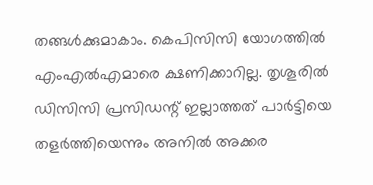തങ്ങള്‍ക്കുമാകാം. കെപിസിസി യോഗത്തില്‍ എംഎല്‍എമാരെ ക്ഷണിക്കാറില്ല. തൃശൂരില്‍ ഡിസിസി പ്രസിഡന്റ് ഇല്ലാത്തത് പാര്‍ട്ടിയെ തളര്‍ത്തിയെന്നും അനില്‍ അക്കര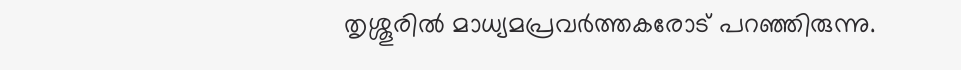തൃശ്ശൂരില്‍ മാധ്യമപ്രവര്‍ത്തകരോട് പറഞ്ഞിരുന്നു.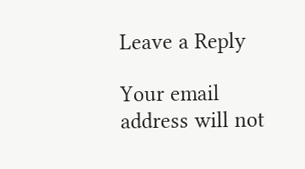Leave a Reply

Your email address will not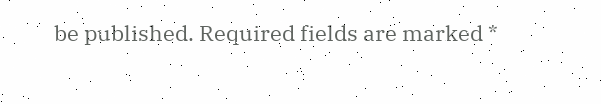be published. Required fields are marked *